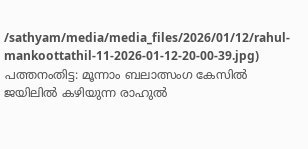/sathyam/media/media_files/2026/01/12/rahul-mankoottathil-11-2026-01-12-20-00-39.jpg)
പത്തനംതിട്ട: മൂന്നാം ബലാത്സംഗ കേസിൽ ജയിലിൽ കഴിയുന്ന രാഹുൽ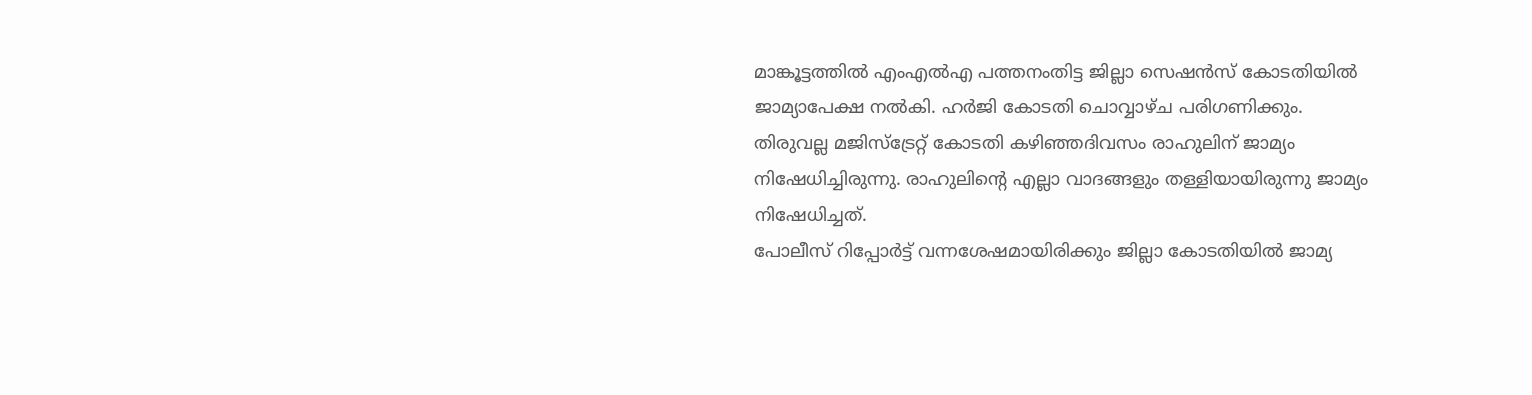മാങ്കൂട്ടത്തിൽ എംഎൽഎ പത്തനംതിട്ട ജില്ലാ സെഷൻസ് കോടതിയിൽ ജാമ്യാപേക്ഷ നൽകി. ഹർജി കോടതി ചൊവ്വാഴ്ച പരിഗണിക്കും.
തിരുവല്ല മജിസ്ട്രേറ്റ് കോടതി കഴിഞ്ഞദിവസം രാഹുലിന് ജാമ്യം നിഷേധിച്ചിരുന്നു. രാഹുലിന്റെ എല്ലാ വാദങ്ങളും തള്ളിയായിരുന്നു ജാമ്യം നിഷേധിച്ചത്.
പോലീസ് റിപ്പോർട്ട് വന്നശേഷമായിരിക്കും ജില്ലാ കോടതിയിൽ ജാമ്യ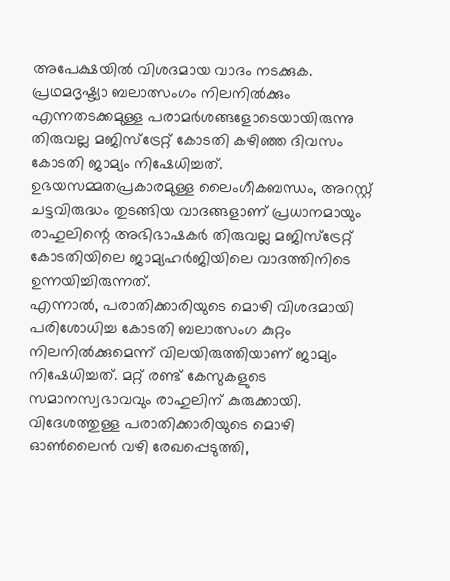അപേക്ഷയിൽ വിശദമായ വാദം നടക്കുക.
പ്രഥമദൃഷ്ട്യാ ബലാത്സംഗം നിലനിൽക്കും എന്നതടക്കമുള്ള പരാമർശങ്ങളോടെയായിരുന്നു തിരുവല്ല മജിസ്ട്രേറ്റ് കോടതി കഴിഞ്ഞ ദിവസം കോടതി ജാമ്യം നിഷേധിച്ചത്.
ഉഭയസമ്മതപ്രകാരമുള്ള ലൈംഗീകബന്ധം, അറസ്റ്റ് ചട്ടവിരുദ്ധം തുടങ്ങിയ വാദങ്ങളാണ് പ്രധാനമായും രാഹുലിന്റെ അഭിഭാഷകർ തിരുവല്ല മജിസ്ട്രേറ്റ് കോടതിയിലെ ജാമ്യഹർജിയിലെ വാദത്തിനിടെ ഉന്നയിച്ചിരുന്നത്.
എന്നാൽ, പരാതിക്കാരിയുടെ മൊഴി വിശദമായി പരിശോധിച്ച കോടതി ബലാത്സംഗ കുറ്റം നിലനിൽക്കുമെന്ന് വിലയിരുത്തിയാണ് ജാമ്യം നിഷേധിച്ചത്. മറ്റ് രണ്ട് കേസുകളുടെ സമാനസ്വഭാവവും രാഹുലിന് കുരുക്കായി. വിദേശത്തുള്ള പരാതിക്കാരിയുടെ മൊഴി ഓൺലൈൻ വഴി രേഖപ്പെടുത്തി,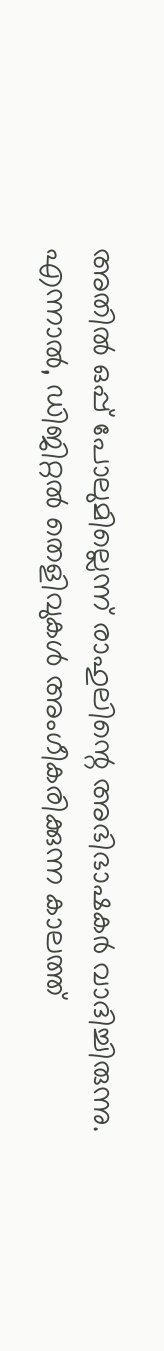അതിൽ ഒപ്പ് പോലുമില്ലെന്ന് രാഹുലിന്റെ അഭിഭാഷകർ വാദിച്ചിരുന്നു.
എന്നാൽ, ഡിജിറ്റൽ തെളിവുകൾ അംഗീകരിക്കുന്ന കാലത്ത്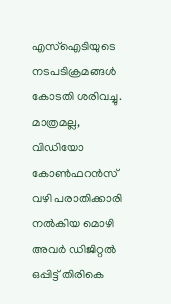എസ്ഐടിയുടെ നടപടിക്രമങ്ങൾ കോടതി ശരിവച്ചു. മാത്രമല്ല, വിഡിയോ കോൺഫറൻസ് വഴി പരാതിക്കാരി നൽകിയ മൊഴി അവർ ഡിജിറ്റൽ ഒപ്പിട്ട് തിരികെ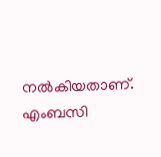നൽകിയതാണ്. എംബസി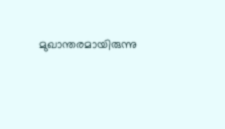മുഖാന്തരമായിരുന്നു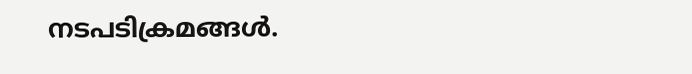നടപടിക്രമങ്ങൾ.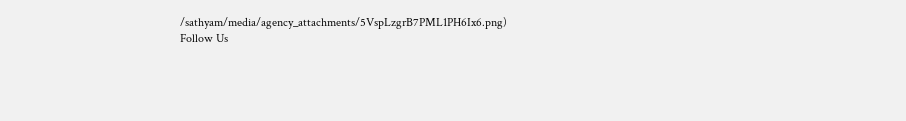/sathyam/media/agency_attachments/5VspLzgrB7PML1PH6Ix6.png)
Follow Us